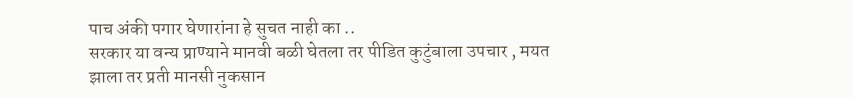पाच अंकी पगार घेणारांना हे सुचत नाही का ..
सरकार या वन्य प्राण्याने मानवी बळी घेतला तर पीडित कुटुंबाला उपचार , मयत झाला तर प्रती मानसी नुकसान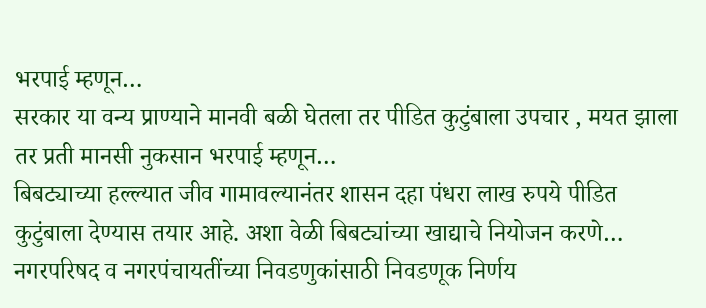भरपाई म्हणून…
सरकार या वन्य प्राण्याने मानवी बळी घेतला तर पीडित कुटुंबाला उपचार , मयत झाला तर प्रती मानसी नुकसान भरपाई म्हणून…
बिबट्याच्या हल्ल्यात जीव गामावल्यानंतर शासन दहा पंधरा लाख रुपये पीडित कुटुंबाला देण्यास तयार आहे. अशा वेळी बिबट्यांच्या खाद्याचे नियोजन करणे…
नगरपरिषद व नगरपंचायतींच्या निवडणुकांसाठी निवडणूक निर्णय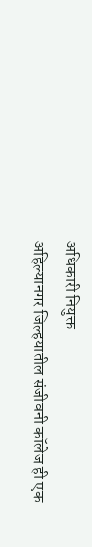अधिकारी नियुक्त
अहिल्यानगर जिल्हयातील संजीवनी कॉलेज ही एक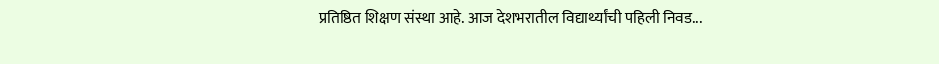प्रतिष्ठित शिक्षण संस्था आहे. आज देशभरातील विद्यार्थ्यांची पहिली निवड...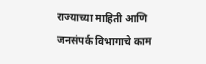राज्याच्या माहिती आणि जनसंपर्क विभागाचे काम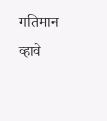गतिमान व्हावे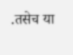.तसेच या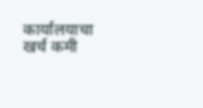कार्यालयाचा खर्च कमी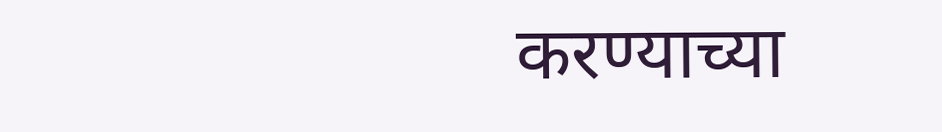करण्याच्या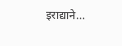इराद्याने...